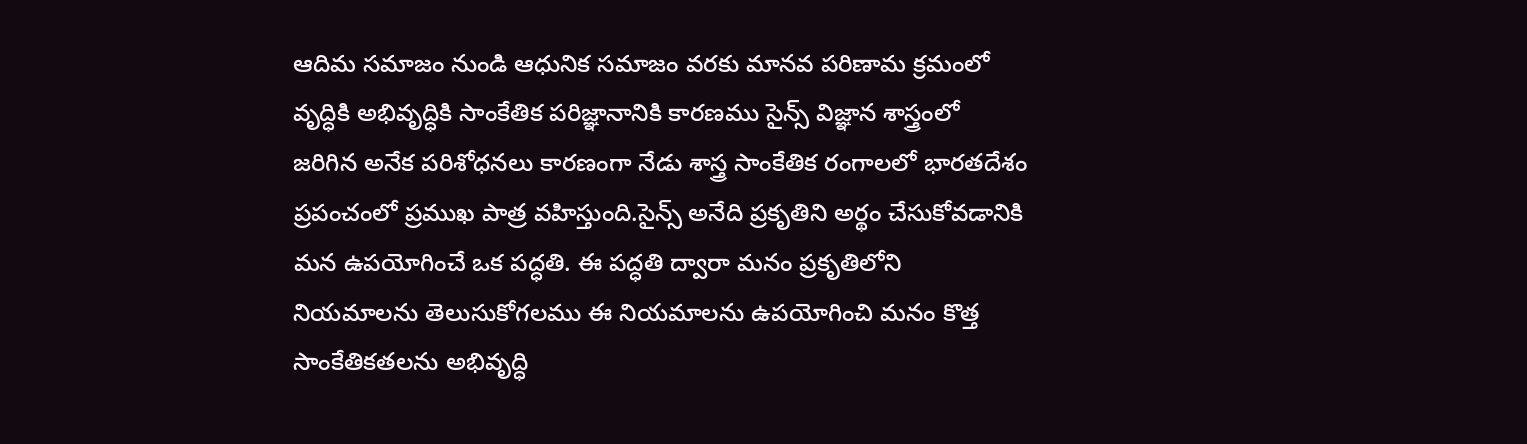ఆదిమ సమాజం నుండి ఆధునిక సమాజం వరకు మానవ పరిణామ క్రమంలో వృద్ధికి అభివృద్ధికి సాంకేతిక పరిజ్ఞానానికి కారణము సైన్స్ విజ్ఞాన శాస్త్రంలో జరిగిన అనేక పరిశోధనలు కారణంగా నేడు శాస్త్ర సాంకేతిక రంగాలలో భారతదేశం ప్రపంచంలో ప్రముఖ పాత్ర వహిస్తుంది.సైన్స్ అనేది ప్రకృతిని అర్థం చేసుకోవడానికి మన ఉపయోగించే ఒక పద్ధతి. ఈ పద్ధతి ద్వారా మనం ప్రకృతిలోని నియమాలను తెలుసుకోగలము ఈ నియమాలను ఉపయోగించి మనం కొత్త సాంకేతికతలను అభివృద్ధి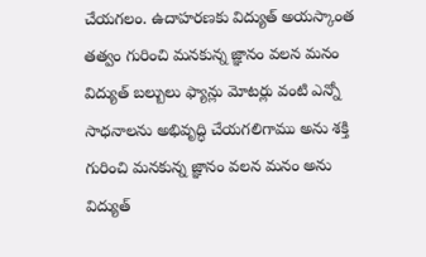చేయగలం. ఉదాహరణకు విద్యుత్ అయస్కాంత తత్వం గురించి మనకున్న జ్ఞానం వలన మనం విద్యుత్ బల్బులు ఫ్యాన్లు మోటర్లు వంటి ఎన్నో సాధనాలను అభివృద్ధి చేయగలిగాము అను శక్తి గురించి మనకున్న జ్ఞానం వలన మనం అను విద్యుత్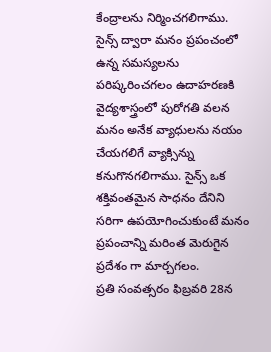కేంద్రాలను నిర్మించగలిగాము. సైన్స్ ద్వారా మనం ప్రపంచంలో ఉన్న సమస్యలను పరిష్కరించగలం ఉదాహరణకి వైద్యశాస్త్రంలో పురోగతి వలన మనం అనేక వ్యాధులను నయం చేయగలిగే వ్యాక్సిన్ను కనుగొనగలిగాము. సైన్స్ ఒక శక్తివంతమైన సాధనం దేనిని సరిగా ఉపయోగించుకుంటే మనం ప్రపంచాన్ని మరింత మెరుగైన ప్రదేశం గా మార్చగలం.
ప్రతి సంవత్సరం ఫిబ్రవరి 28న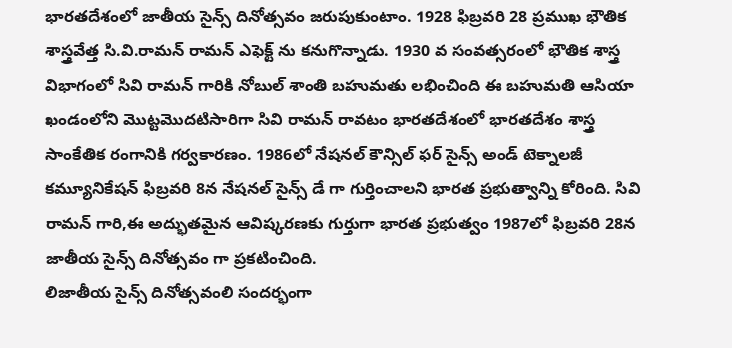భారతదేశంలో జాతీయ సైన్స్ దినోత్సవం జరుపుకుంటాం. 1928 ఫిబ్రవరి 28 ప్రముఖ భౌతిక శాస్త్రవేత్త సి.వి.రామన్ రామన్ ఎఫెక్ట్ ను కనుగొన్నాడు. 1930 వ సంవత్సరంలో భౌతిక శాస్త్ర విభాగంలో సివి రామన్ గారికి నోబుల్ శాంతి బహుమతు లభించింది ఈ బహుమతి ఆసియా ఖండంలోని మొట్టమొదటిసారిగా సివి రామన్ రావటం భారతదేశంలో భారతదేశం శాస్త్ర సాంకేతిక రంగానికి గర్వకారణం. 1986లో నేషనల్ కౌన్సిల్ ఫర్ సైన్స్ అండ్ టెక్నాలజీ కమ్యూనికేషన్ ఫిబ్రవరి 8న నేషనల్ సైన్స్ డే గా గుర్తించాలని భారత ప్రభుత్వాన్ని కోరింది. సివి రామన్ గారి,ఈ అద్భుతమైన ఆవిష్కరణకు గుర్తుగా భారత ప్రభుత్వం 1987లో ఫిబ్రవరి 28న జాతీయ సైన్స్ దినోత్సవం గా ప్రకటించింది.
లిజాతీయ సైన్స్ దినోత్సవంలి సందర్భంగా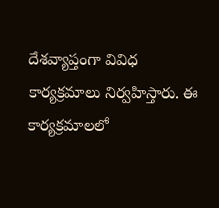దేశవ్యాప్తంగా వివిధ కార్యక్రమాలు నిర్వహిస్తారు. ఈ కార్యక్రమాలలో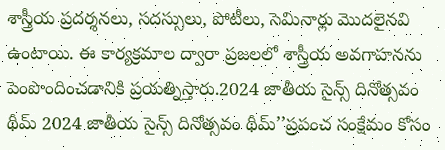శాస్త్రీయ ప్రదర్శనలు, సదస్సులు, పోటీలు, సెమినార్లు మొదలైనవి ఉంటాయి. ఈ కార్యక్రమాల ద్వారా ప్రజలలో శాస్త్రీయ అవగాహనను పెంపొందించడానికి ప్రయత్నిస్తారు.2024 జాతీయ సైన్స్ దినోత్సవం థీమ్ 2024 జాతీయ సైన్స్ దినోత్సవం థీమ్’’ప్రపంచ సంక్షేమం కోసం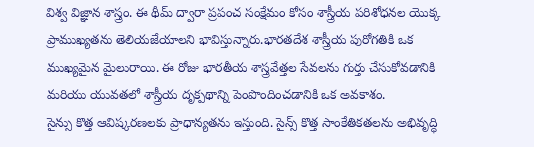విశ్వ విజ్ఞాన శాస్త్రం. ఈ థీమ్ ద్వారా ప్రపంచ సంక్షేమం కోసం శాస్త్రీయ పరిశోధనల యొక్క ప్రాముఖ్యతను తెలియజేయాలని భావిస్తున్నారు.భారతదేశ శాస్త్రీయ పురోగతికి ఒక ముఖ్యమైన మైలురాయి. ఈ రోజు భారతీయ శాస్త్రవేత్తల సేవలను గుర్తు చేసుకోవడానికి మరియు యువతలో శాస్త్రీయ దృక్పథాన్ని పెంపొందించడానికి ఒక అవకాశం.
సైన్సు కొత్త ఆవిష్కరణలకు ప్రాధాన్యతను ఇస్తుంది. సైన్స్ కొత్త సాంకేతికతలను అభివృద్ధి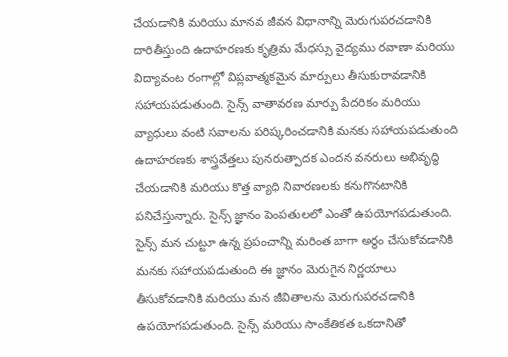చేయడానికి మరియు మానవ జీవన విధానాన్ని మెరుగుపరచడానికి దారితీస్తుంది ఉదాహరణకు కృత్రిమ మేధస్సు వైద్యము రవాణా మరియు విద్యావంట రంగాల్లో విప్లవాత్మకమైన మార్పులు తీసుకురావడానికి సహాయపడుతుంది. సైన్స్ వాతావరణ మార్పు పేదరికం మరియు వ్యాధులు వంటి సవాలను పరిష్కరించడానికి మనకు సహాయపడుతుంది ఉదాహరణకు శాస్త్రవేత్తలు పునరుత్పాదక ఎందన వనరులు అభివృద్ధి చేయడానికి మరియు కొత్త వ్యాధి నివారణలకు కనుగొనటానికి పనిచేస్తున్నారు. సైన్స్ జ్ఞానం పెంపతులలో ఎంతో ఉపయోగపడుతుంది. సైన్స్ మన చుట్టూ ఉన్న ప్రపంచాన్ని మరింత బాగా అర్థం చేసుకోవడానికి మనకు సహాయపడుతుంది ఈ జ్ఞానం మెరుగైన నిర్ణయాలు తీసుకోవడానికి మరియు మన జీవితాలను మెరుగుపరచడానికి ఉపయోగపడుతుంది. సైన్స్ మరియు సాంకేతికత ఒకదానితో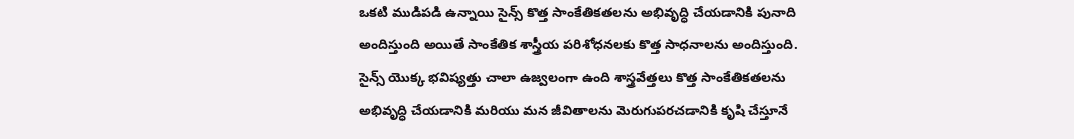ఒకటి ముడిపడి ఉన్నాయి సైన్స్ కొత్త సాంకేతికతలను అభివృద్ధి చేయడానికి పునాది అందిస్తుంది అయితే సాంకేతిక శాస్త్రీయ పరిశోధనలకు కొత్త సాధనాలను అందిస్తుంది. సైన్స్ యొక్క భవిష్యత్తు చాలా ఉజ్వలంగా ఉంది శాస్త్రవేత్తలు కొత్త సాంకేతికతలను అభివృద్ధి చేయడానికి మరియు మన జీవితాలను మెరుగుపరచడానికి కృషి చేస్తూనే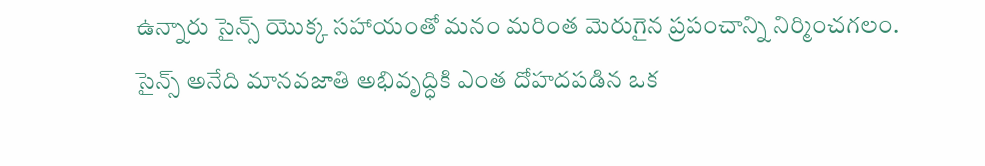ఉన్నారు సైన్స్ యొక్క సహాయంతో మనం మరింత మెరుగైన ప్రపంచాన్ని నిర్మించగలం.
సైన్స్ అనేది మానవజాతి అభివృద్ధికి ఎంత దోహదపడిన ఒక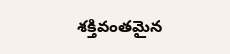శక్తివంతమైన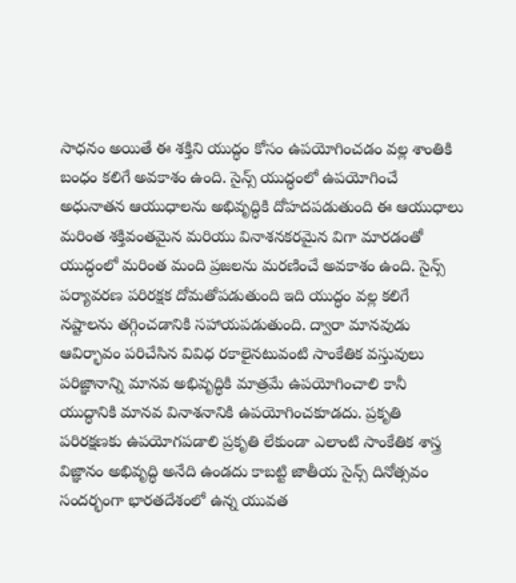సాధనం అయితే ఈ శక్తిని యుద్ధం కోసం ఉపయోగించడం వల్ల శాంతికి బంధం కలిగే అవకాశం ఉంది. సైన్స్ యుద్ధంలో ఉపయోగించే అధునాతన ఆయుధాలను అభివృద్ధికి దోహదపడుతుంది ఈ ఆయుధాలు మరింత శక్తివంతమైన మరియు వినాశనకరమైన విగా మారడంతో యుద్ధంలో మరింత మంది ప్రజలను మరణించే అవకాశం ఉంది. సైన్స్ పర్యావరణ పరిరక్షక దోమతోపడుతుంది ఇది యుద్ధం వల్ల కలిగే నష్టాలను తగ్గించడానికి సహాయపడుతుంది. ద్వారా మానవుడు ఆవిర్భావం పరిచేసిన వివిధ రకాలైనటువంటి సాంకేతిక వస్తువులు పరిజ్ఞానాన్ని మానవ అభివృద్ధికి మాత్రమే ఉపయోగించాలి కానీ యుద్ధానికి మానవ వినాశనానికి ఉపయోగించకూడదు. ప్రకృతి పరిరక్షణకు ఉపయోగపడాలి ప్రకృతి లేకుండా ఎలాంటి సాంకేతిక శాస్త్ర విజ్ఞానం అభివృద్ధి అనేది ఉండదు కాబట్టి జాతీయ సైన్స్ దినోత్సవం సందర్భంగా భారతదేశంలో ఉన్న యువత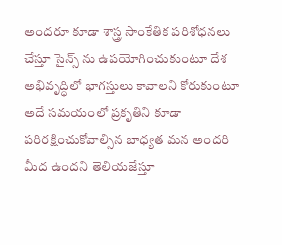అందరూ కూడా శాస్త్ర సాంకేతిక పరిశోధనలు చేస్తూ సైన్స్ ను ఉపయోగించుకుంటూ దేశ అభివృద్ధిలో భాగస్తులు కావాలని కోరుకుంటూ అదే సమయంలో ప్రకృతిని కూడా పరిరక్షించుకోవాల్సిన బాధ్యత మన అందరి మీద ఉందని తెలియజేస్తూ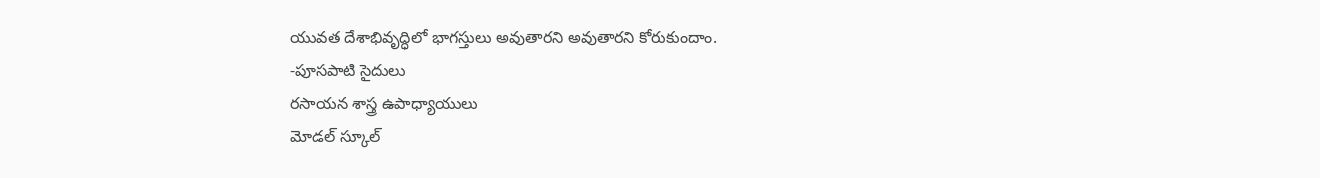యువత దేశాభివృద్ధిలో భాగస్తులు అవుతారని అవుతారని కోరుకుందాం.
-పూసపాటి సైదులు
రసాయన శాస్త్ర ఉపాధ్యాయులు
మోడల్ స్కూల్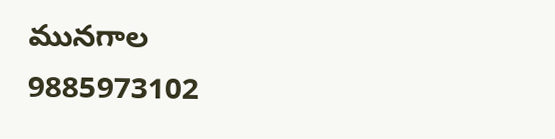మునగాల
9885973102